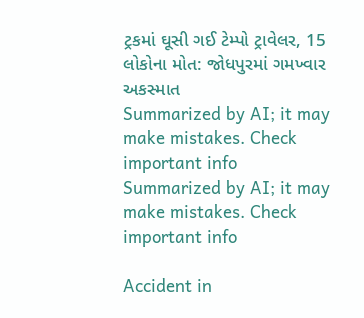ટ્રકમાં ઘૂસી ગઈ ટેમ્પો ટ્રાવેલર, 15 લોકોના મોત: જોધપુરમાં ગમખ્વાર અકસ્માત
Summarized by AI; it may make mistakes. Check important info
Summarized by AI; it may make mistakes. Check important info

Accident in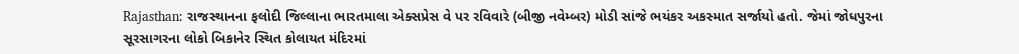Rajasthan: રાજસ્થાનના ફલોદી જિલ્લાના ભારતમાલા એક્સપ્રેસ વે પર રવિવારે (બીજી નવેમ્બર) મોડી સાંજે ભયંકર અકસ્માત સર્જાયો હતો. જેમાં જોધપુરના સૂરસાગરના લોકો બિકાનેર સ્થિત કોલાયત મંદિરમાં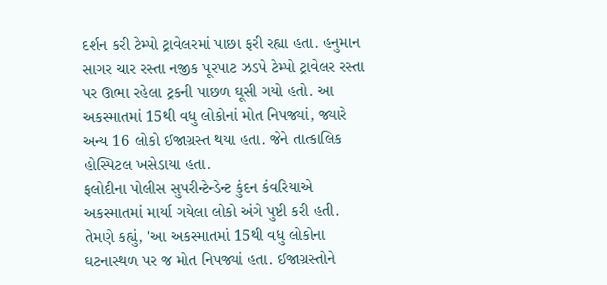દર્શન કરી ટેમ્પો ટ્રાવેલરમાં પાછા ફરી રહ્યા હતા. હનુમાન સાગર ચાર રસ્તા નજીક પૂરપાટ ઝડપે ટેમ્પો ટ્રાવેલર રસ્તા પર ઊભા રહેલા ટ્રકની પાછળ ઘૂસી ગયો હતો. આ અકસ્માતમાં 15થી વધુ લોકોનાં મોત નિપજ્યાં, જ્યારે અન્ય 16 લોકો ઈજાગ્રસ્ત થયા હતા. જેને તાત્કાલિક હોસ્પિટલ ખસેડાયા હતા.
ફલોદીના પોલીસ સુપરીન્ટેન્ડેન્ટ કુંદન કંવરિયાએ અકસ્માતમાં માર્યા ગયેલા લોકો અંગે પુષ્ટી કરી હતી. તેમણે કહ્યું, 'આ અકસ્માતમાં 15થી વધુ લોકોના ઘટનાસ્થળ પર જ મોત નિપજ્યાં હતા. ઈજાગ્રસ્તોને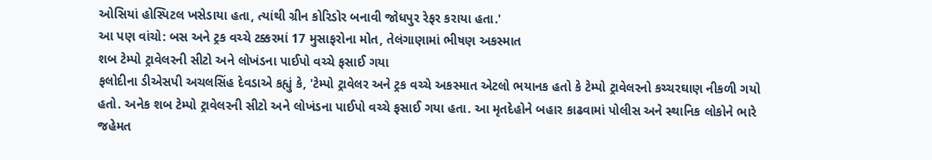ઓસિયાં હોસ્પિટલ ખસેડાયા હતા, ત્યાંથી ગ્રીન કોરિડોર બનાવી જોધપુર રેફર કરાયા હતા.'
આ પણ વાંચો: બસ અને ટ્રક વચ્ચે ટક્કરમાં 17 મુસાફરોના મોત, તેલંગાણામાં ભીષણ અકસ્માત
શબ ટેમ્પો ટ્રાવેલરની સીટો અને લોખંડના પાઈપો વચ્ચે ફસાઈ ગયા
ફલોદીના ડીએસપી અચલસિંહ દેવડાએ કહ્યું કે, 'ટેમ્પો ટ્રાવેલર અને ટ્રક વચ્ચે અકસ્માત એટલો ભયાનક હતો કે ટેમ્પો ટ્રાવેલરનો કચ્ચરઘાણ નીકળી ગયો હતો. અનેક શબ ટેમ્પો ટ્રાવેલરની સીટો અને લોખંડના પાઈપો વચ્ચે ફસાઈ ગયા હતા. આ મૃતદેહોને બહાર કાઢવામાં પોલીસ અને સ્થાનિક લોકોને ભારે જહેમત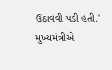ઉઠાવવી પડી હતી.'
મુખ્યમંત્રીએ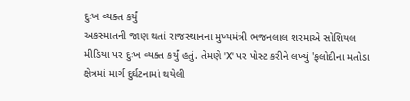દુઃખ વ્યક્ત કર્યું
અકસ્માતની જાણ થતાં રાજસ્થાનના મુખ્યમંત્રી ભજનલાલ શરમાએ સોશિયલ મીડિયા પર દુઃખ વ્યક્ત કર્યું હતું. તેમણે 'X' પર પોસ્ટ કરીને લખ્યું 'ફલોદીના મતોડા ક્ષેત્રમાં માર્ગ દુર્ઘટનામાં થયેલી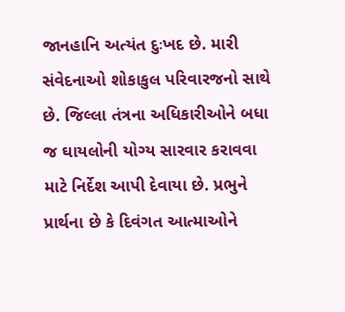જાનહાનિ અત્યંત દુઃખદ છે. મારી સંવેદનાઓ શોકાકુલ પરિવારજનો સાથે છે. જિલ્લા તંત્રના અધિકારીઓને બધા જ ઘાયલોની યોગ્ય સારવાર કરાવવા માટે નિર્દેશ આપી દેવાયા છે. પ્રભુને પ્રાર્થના છે કે દિવંગત આત્માઓને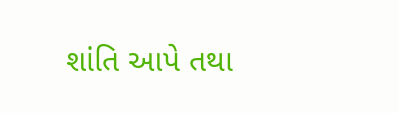શાંતિ આપે તથા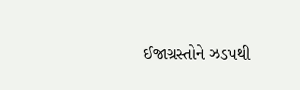ઈજાગ્રસ્તોને ઝડપથી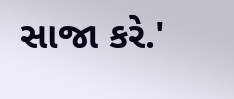સાજા કરે.'